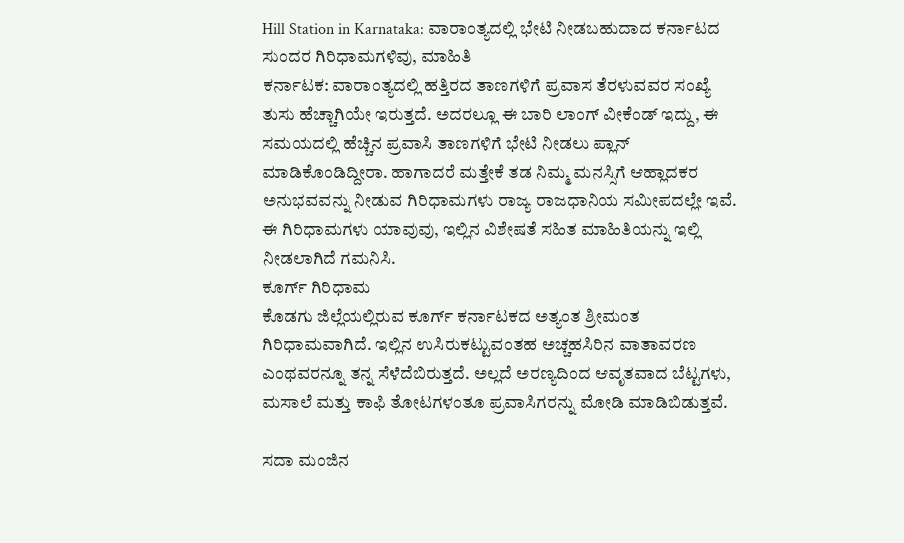Hill Station in Karnataka: ವಾರಾಂತ್ಯದಲ್ಲಿ ಭೇಟಿ ನೀಡಬಹುದಾದ ಕರ್ನಾಟದ ಸುಂದರ ಗಿರಿಧಾಮಗಳಿವು, ಮಾಹಿತಿ
ಕರ್ನಾಟಕ: ವಾರಾಂತ್ಯದಲ್ಲಿ ಹತ್ತಿರದ ತಾಣಗಳಿಗೆ ಪ್ರವಾಸ ತೆರಳುವವರ ಸಂಖ್ಯೆ ತುಸು ಹೆಚ್ಚಾಗಿಯೇ ಇರುತ್ತದೆ. ಅದರಲ್ಲೂ ಈ ಬಾರಿ ಲಾಂಗ್ ವೀಕೆಂಡ್ ಇದ್ದು, ಈ ಸಮಯದಲ್ಲಿ ಹೆಚ್ಚಿನ ಪ್ರವಾಸಿ ತಾಣಗಳಿಗೆ ಭೇಟಿ ನೀಡಲು ಪ್ಲಾನ್ ಮಾಡಿಕೊಂಡಿದ್ದೀರಾ. ಹಾಗಾದರೆ ಮತ್ತೇಕೆ ತಡ ನಿಮ್ಮ ಮನಸ್ಸಿಗೆ ಆಹ್ಲಾದಕರ ಅನುಭವವನ್ನು ನೀಡುವ ಗಿರಿಧಾಮಗಳು ರಾಜ್ಯ ರಾಜಧಾನಿಯ ಸಮೀಪದಲ್ಲೇ ಇವೆ. ಈ ಗಿರಿಧಾಮಗಳು ಯಾವುವು, ಇಲ್ಲಿನ ವಿಶೇಷತೆ ಸಹಿತ ಮಾಹಿತಿಯನ್ನು ಇಲ್ಲಿ ನೀಡಲಾಗಿದೆ ಗಮನಿಸಿ.
ಕೂರ್ಗ್ ಗಿರಿಧಾಮ
ಕೊಡಗು ಜಿಲ್ಲೆಯಲ್ಲಿರುವ ಕೂರ್ಗ್ ಕರ್ನಾಟಕದ ಅತ್ಯಂತ ಶ್ರೀಮಂತ ಗಿರಿಧಾಮವಾಗಿದೆ. ಇಲ್ಲಿನ ಉಸಿರುಕಟ್ಟುವಂತಹ ಅಚ್ಚಹಸಿರಿನ ವಾತಾವರಣ ಎಂಥವರನ್ನೂ ತನ್ನ ಸೆಳೆದೆಬಿರುತ್ತದೆ. ಅಲ್ಲದೆ ಅರಣ್ಯದಿಂದ ಆವೃತವಾದ ಬೆಟ್ಟಗಳು, ಮಸಾಲೆ ಮತ್ತು ಕಾಫಿ ತೋಟಗಳಂತೂ ಪ್ರವಾಸಿಗರನ್ನು ಮೋಡಿ ಮಾಡಿಬಿಡುತ್ತವೆ.

ಸದಾ ಮಂಜಿನ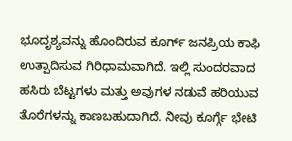ಭೂದೃಶ್ಯವನ್ನು ಹೊಂದಿರುವ ಕೂರ್ಗ್ ಜನಪ್ರಿಯ ಕಾಫಿ ಉತ್ಪಾದಿಸುವ ಗಿರಿಧಾಮವಾಗಿದೆ. ಇಲ್ಲಿ ಸುಂದರವಾದ ಹಸಿರು ಬೆಟ್ಟಗಳು ಮತ್ತು ಅವುಗಳ ನಡುವೆ ಹರಿಯುವ ತೊರೆಗಳನ್ನು ಕಾಣಬಹುದಾಗಿದೆ. ನೀವು ಕೂರ್ಗ್ಗೆ ಭೇಟಿ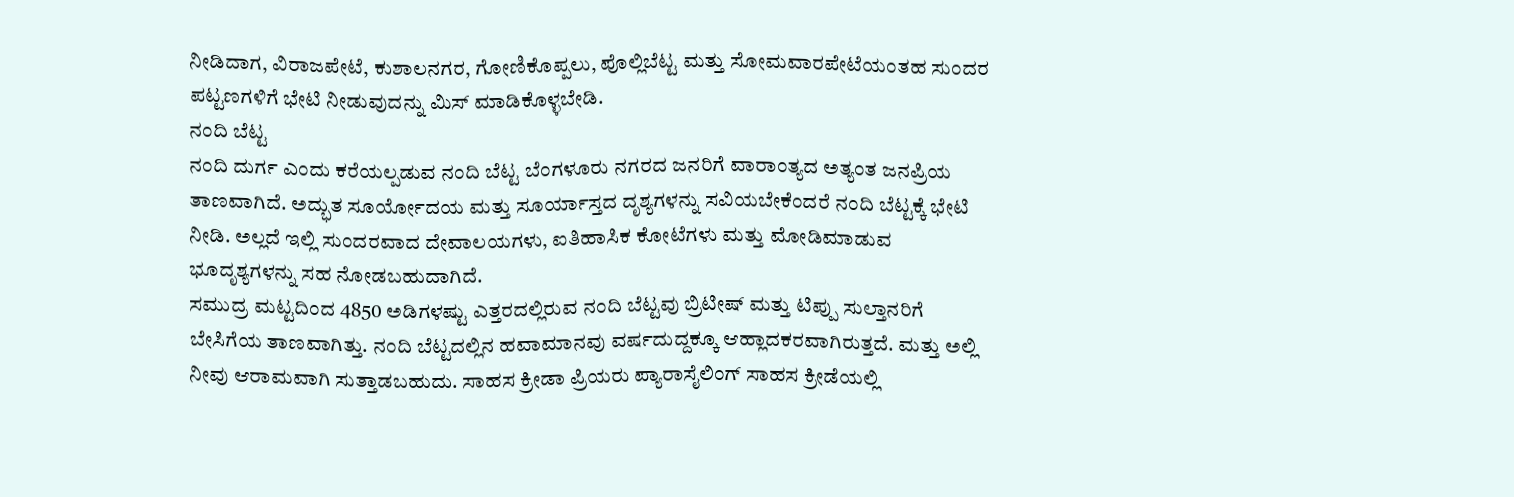ನೀಡಿದಾಗ, ವಿರಾಜಪೇಟೆ, ಕುಶಾಲನಗರ, ಗೋಣಿಕೊಪ್ಪಲು, ಪೊಲ್ಲಿಬೆಟ್ಟ ಮತ್ತು ಸೋಮವಾರಪೇಟೆಯಂತಹ ಸುಂದರ ಪಟ್ಟಣಗಳಿಗೆ ಭೇಟಿ ನೀಡುವುದನ್ನು ಮಿಸ್ ಮಾಡಿಕೊಳ್ಳಬೇಡಿ.
ನಂದಿ ಬೆಟ್ಟ
ನಂದಿ ದುರ್ಗ ಎಂದು ಕರೆಯಲ್ಪಡುವ ನಂದಿ ಬೆಟ್ಟ ಬೆಂಗಳೂರು ನಗರದ ಜನರಿಗೆ ವಾರಾಂತ್ಯದ ಅತ್ಯಂತ ಜನಪ್ರಿಯ ತಾಣವಾಗಿದೆ. ಅದ್ಭುತ ಸೂರ್ಯೋದಯ ಮತ್ತು ಸೂರ್ಯಾಸ್ತದ ದೃಶ್ಯಗಳನ್ನು ಸವಿಯಬೇಕೆಂದರೆ ನಂದಿ ಬೆಟ್ಟಕ್ಕೆ ಭೇಟಿ ನೀಡಿ. ಅಲ್ಲದೆ ಇಲ್ಲಿ ಸುಂದರವಾದ ದೇವಾಲಯಗಳು, ಐತಿಹಾಸಿಕ ಕೋಟೆಗಳು ಮತ್ತು ಮೋಡಿಮಾಡುವ ಭೂದೃಶ್ಯಗಳನ್ನು ಸಹ ನೋಡಬಹುದಾಗಿದೆ.
ಸಮುದ್ರ ಮಟ್ಟದಿಂದ 4850 ಅಡಿಗಳಷ್ಟು ಎತ್ತರದಲ್ಲಿರುವ ನಂದಿ ಬೆಟ್ಟವು ಬ್ರಿಟೀಷ್ ಮತ್ತು ಟಿಪ್ಪು ಸುಲ್ತಾನರಿಗೆ ಬೇಸಿಗೆಯ ತಾಣವಾಗಿತ್ತು. ನಂದಿ ಬೆಟ್ಟದಲ್ಲಿನ ಹವಾಮಾನವು ವರ್ಷದುದ್ದಕ್ಕೂ ಆಹ್ಲಾದಕರವಾಗಿರುತ್ತದೆ. ಮತ್ತು ಅಲ್ಲಿ ನೀವು ಆರಾಮವಾಗಿ ಸುತ್ತಾಡಬಹುದು. ಸಾಹಸ ಕ್ರೀಡಾ ಪ್ರಿಯರು ಪ್ಯಾರಾಸೈಲಿಂಗ್ ಸಾಹಸ ಕ್ರೀಡೆಯಲ್ಲಿ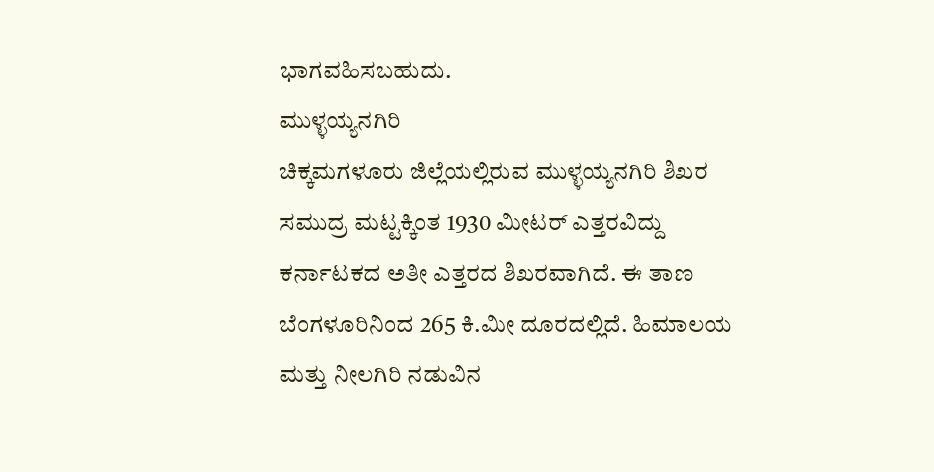ಭಾಗವಹಿಸಬಹುದು.
ಮುಳ್ಳಯ್ಯನಗಿರಿ
ಚಿಕ್ಕಮಗಳೂರು ಜಿಲ್ಲೆಯಲ್ಲಿರುವ ಮುಳ್ಳಯ್ಯನಗಿರಿ ಶಿಖರ ಸಮುದ್ರ ಮಟ್ಟಕ್ಕಿಂತ 1930 ಮೀಟರ್ ಎತ್ತರವಿದ್ದು ಕರ್ನಾಟಕದ ಅತೀ ಎತ್ತರದ ಶಿಖರವಾಗಿದೆ. ಈ ತಾಣ ಬೆಂಗಳೂರಿನಿಂದ 265 ಕಿ.ಮೀ ದೂರದಲ್ಲಿದೆ. ಹಿಮಾಲಯ ಮತ್ತು ನೀಲಗಿರಿ ನಡುವಿನ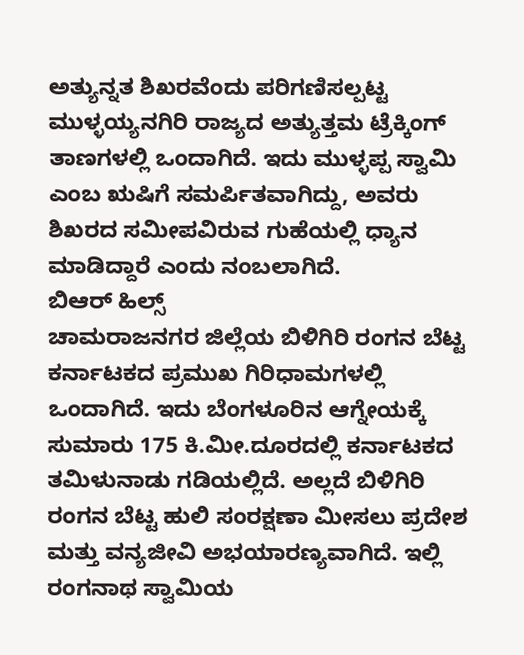ಅತ್ಯುನ್ನತ ಶಿಖರವೆಂದು ಪರಿಗಣಿಸಲ್ಪಟ್ಟ ಮುಳ್ಳಯ್ಯನಗಿರಿ ರಾಜ್ಯದ ಅತ್ಯುತ್ತಮ ಟ್ರೆಕ್ಕಿಂಗ್ ತಾಣಗಳಲ್ಲಿ ಒಂದಾಗಿದೆ. ಇದು ಮುಳ್ಳಪ್ಪ ಸ್ವಾಮಿ ಎಂಬ ಋಷಿಗೆ ಸಮರ್ಪಿತವಾಗಿದ್ದು, ಅವರು ಶಿಖರದ ಸಮೀಪವಿರುವ ಗುಹೆಯಲ್ಲಿ ಧ್ಯಾನ ಮಾಡಿದ್ದಾರೆ ಎಂದು ನಂಬಲಾಗಿದೆ.
ಬಿಆರ್ ಹಿಲ್ಸ್
ಚಾಮರಾಜನಗರ ಜಿಲ್ಲೆಯ ಬಿಳಿಗಿರಿ ರಂಗನ ಬೆಟ್ಟ ಕರ್ನಾಟಕದ ಪ್ರಮುಖ ಗಿರಿಧಾಮಗಳಲ್ಲಿ ಒಂದಾಗಿದೆ. ಇದು ಬೆಂಗಳೂರಿನ ಆಗ್ನೇಯಕ್ಕೆ ಸುಮಾರು 175 ಕಿ.ಮೀ.ದೂರದಲ್ಲಿ ಕರ್ನಾಟಕದ ತಮಿಳುನಾಡು ಗಡಿಯಲ್ಲಿದೆ. ಅಲ್ಲದೆ ಬಿಳಿಗಿರಿ ರಂಗನ ಬೆಟ್ಟ ಹುಲಿ ಸಂರಕ್ಷಣಾ ಮೀಸಲು ಪ್ರದೇಶ ಮತ್ತು ವನ್ಯಜೀವಿ ಅಭಯಾರಣ್ಯವಾಗಿದೆ. ಇಲ್ಲಿ ರಂಗನಾಥ ಸ್ವಾಮಿಯ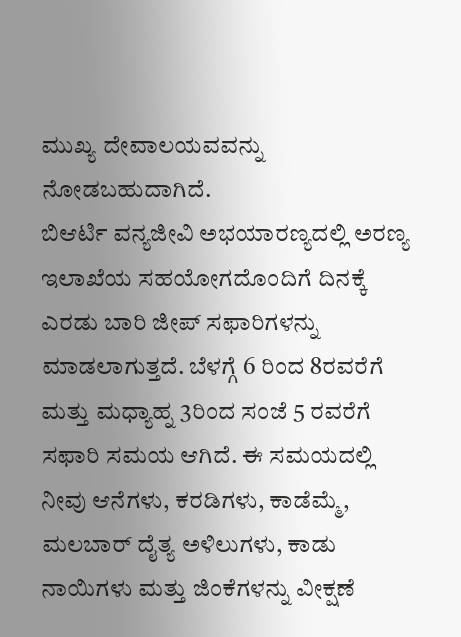ಮುಖ್ಯ ದೇವಾಲಯವವನ್ನು ನೋಡಬಹುದಾಗಿದೆ.
ಬಿಆರ್ಟಿ ವನ್ಯಜೀವಿ ಅಭಯಾರಣ್ಯದಲ್ಲಿ ಅರಣ್ಯ ಇಲಾಖೆಯ ಸಹಯೋಗದೊಂದಿಗೆ ದಿನಕ್ಕೆ ಎರಡು ಬಾರಿ ಜೀಪ್ ಸಫಾರಿಗಳನ್ನು ಮಾಡಲಾಗುತ್ತದೆ. ಬೆಳಗ್ಗೆ 6 ರಿಂದ 8ರವರೆಗೆ ಮತ್ತು ಮಧ್ಯಾಹ್ನ 3ರಿಂದ ಸಂಜೆ 5 ರವರೆಗೆ ಸಫಾರಿ ಸಮಯ ಆಗಿದೆ. ಈ ಸಮಯದಲ್ಲಿ ನೀವು ಆನೆಗಳು, ಕರಡಿಗಳು, ಕಾಡೆಮ್ಮೆ, ಮಲಬಾರ್ ದೈತ್ಯ ಅಳಿಲುಗಳು, ಕಾಡು ನಾಯಿಗಳು ಮತ್ತು ಜಿಂಕೆಗಳನ್ನು ವೀಕ್ಷಣೆ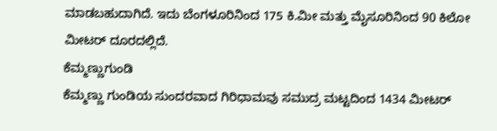ಮಾಡಬಹುದಾಗಿದೆ. ಇದು ಬೆಂಗಳೂರಿನಿಂದ 175 ಕಿ.ಮೀ ಮತ್ತು ಮೈಸೂರಿನಿಂದ 90 ಕಿಲೋ ಮೀಟರ್ ದೂರದಲ್ಲಿದೆ.
ಕೆಮ್ಮಣ್ಣುಗುಂಡಿ
ಕೆಮ್ಮಣ್ಣು ಗುಂಡಿಯ ಸುಂದರವಾದ ಗಿರಿಧಾಮವು ಸಮುದ್ರ ಮಟ್ಟದಿಂದ 1434 ಮೀಟರ್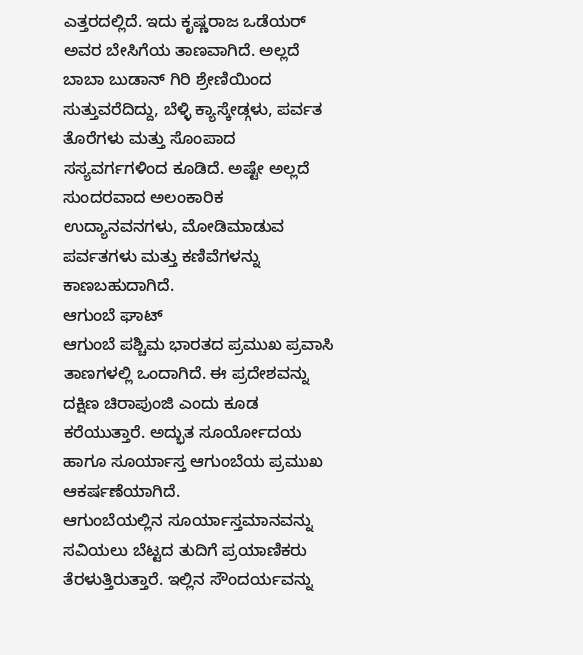ಎತ್ತರದಲ್ಲಿದೆ. ಇದು ಕೃಷ್ಣರಾಜ ಒಡೆಯರ್ ಅವರ ಬೇಸಿಗೆಯ ತಾಣವಾಗಿದೆ. ಅಲ್ಲದೆ ಬಾಬಾ ಬುಡಾನ್ ಗಿರಿ ಶ್ರೇಣಿಯಿಂದ ಸುತ್ತುವರೆದಿದ್ದು, ಬೆಳ್ಳಿ ಕ್ಯಾಸ್ಕೇಡ್ಗಳು, ಪರ್ವತ ತೊರೆಗಳು ಮತ್ತು ಸೊಂಪಾದ ಸಸ್ಯವರ್ಗಗಳಿಂದ ಕೂಡಿದೆ. ಅಷ್ಟೇ ಅಲ್ಲದೆ ಸುಂದರವಾದ ಅಲಂಕಾರಿಕ ಉದ್ಯಾನವನಗಳು, ಮೋಡಿಮಾಡುವ ಪರ್ವತಗಳು ಮತ್ತು ಕಣಿವೆಗಳನ್ನು ಕಾಣಬಹುದಾಗಿದೆ.
ಆಗುಂಬೆ ಘಾಟ್
ಆಗುಂಬೆ ಪಶ್ಚಿಮ ಭಾರತದ ಪ್ರಮುಖ ಪ್ರವಾಸಿ ತಾಣಗಳಲ್ಲಿ ಒಂದಾಗಿದೆ. ಈ ಪ್ರದೇಶವನ್ನು ದಕ್ಷಿಣ ಚಿರಾಪುಂಜಿ ಎಂದು ಕೂಡ ಕರೆಯುತ್ತಾರೆ. ಅದ್ಭುತ ಸೂರ್ಯೋದಯ ಹಾಗೂ ಸೂರ್ಯಾಸ್ತ ಆಗುಂಬೆಯ ಪ್ರಮುಖ ಆಕರ್ಷಣೆಯಾಗಿದೆ.
ಆಗುಂಬೆಯಲ್ಲಿನ ಸೂರ್ಯಾಸ್ತಮಾನವನ್ನು ಸವಿಯಲು ಬೆಟ್ಟದ ತುದಿಗೆ ಪ್ರಯಾಣಿಕರು ತೆರಳುತ್ತಿರುತ್ತಾರೆ. ಇಲ್ಲಿನ ಸೌಂದರ್ಯವನ್ನು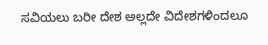ಸವಿಯಲು ಬರೀ ದೇಶ ಅಲ್ಲದೇ ವಿದೇಶಗಳಿಂದಲೂ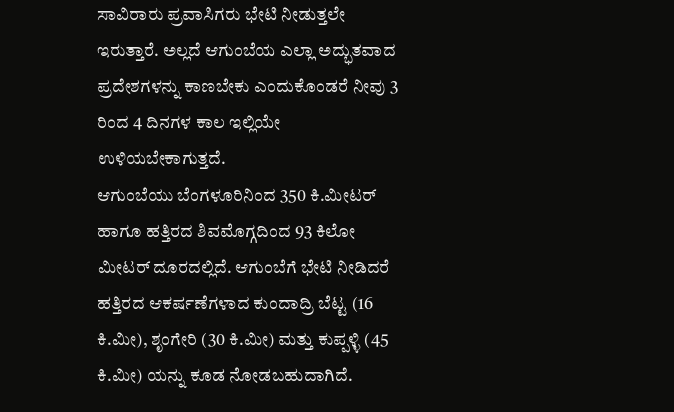ಸಾವಿರಾರು ಪ್ರವಾಸಿಗರು ಭೇಟಿ ನೀಡುತ್ತಲೇ ಇರುತ್ತಾರೆ. ಅಲ್ಲದೆ ಆಗುಂಬೆಯ ಎಲ್ಲಾ ಅದ್ಭುತವಾದ ಪ್ರದೇಶಗಳನ್ನು ಕಾಣಬೇಕು ಎಂದುಕೊಂಡರೆ ನೀವು 3 ರಿಂದ 4 ದಿನಗಳ ಕಾಲ ಇಲ್ಲಿಯೇ ಉಳಿಯಬೇಕಾಗುತ್ತದೆ.
ಆಗುಂಬೆಯು ಬೆಂಗಳೂರಿನಿಂದ 350 ಕಿ.ಮೀಟರ್ ಹಾಗೂ ಹತ್ತಿರದ ಶಿವಮೊಗ್ಗದಿಂದ 93 ಕಿಲೋ ಮೀಟರ್ ದೂರದಲ್ಲಿದೆ. ಆಗುಂಬೆಗೆ ಭೇಟಿ ನೀಡಿದರೆ ಹತ್ತಿರದ ಆಕರ್ಷಣೆಗಳಾದ ಕುಂದಾದ್ರಿ ಬೆಟ್ಟ (16 ಕಿ.ಮೀ), ಶೃಂಗೇರಿ (30 ಕಿ.ಮೀ) ಮತ್ತು ಕುಪ್ಪಳ್ಳಿ (45 ಕಿ.ಮೀ) ಯನ್ನು ಕೂಡ ನೋಡಬಹುದಾಗಿದೆ.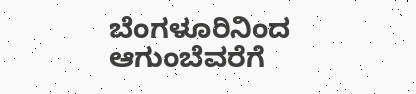ಬೆಂಗಳೂರಿನಿಂದ ಆಗುಂಬೆವರೆಗೆ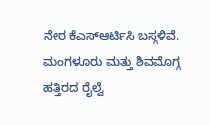ನೇರ ಕೆಎಸ್ಆರ್ಟಿಸಿ ಬಸ್ಗಳಿವೆ. ಮಂಗಳೂರು ಮತ್ತು ಶಿವಮೊಗ್ಗ ಹತ್ತಿರದ ರೈಲ್ವೆ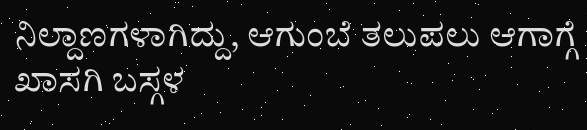ನಿಲ್ದಾಣಗಳಾಗಿದ್ದು, ಆಗುಂಬೆ ತಲುಪಲು ಆಗಾಗ್ಗೆ ಖಾಸಗಿ ಬಸ್ಗಳ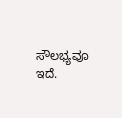ಸೌಲಭ್ಯವೂ ಇದೆ.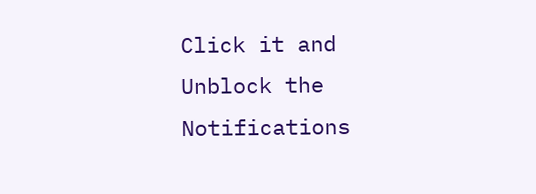Click it and Unblock the Notifications